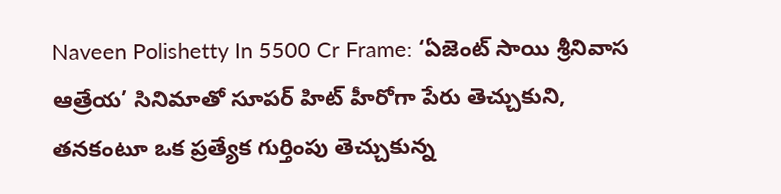Naveen Polishetty In 5500 Cr Frame: ‘ఏజెంట్ సాయి శ్రీనివాస ఆత్రేయ’ సినిమాతో సూపర్ హిట్ హీరోగా పేరు తెచ్చుకుని, తనకంటూ ఒక ప్రత్యేక గుర్తింపు తెచ్చుకున్న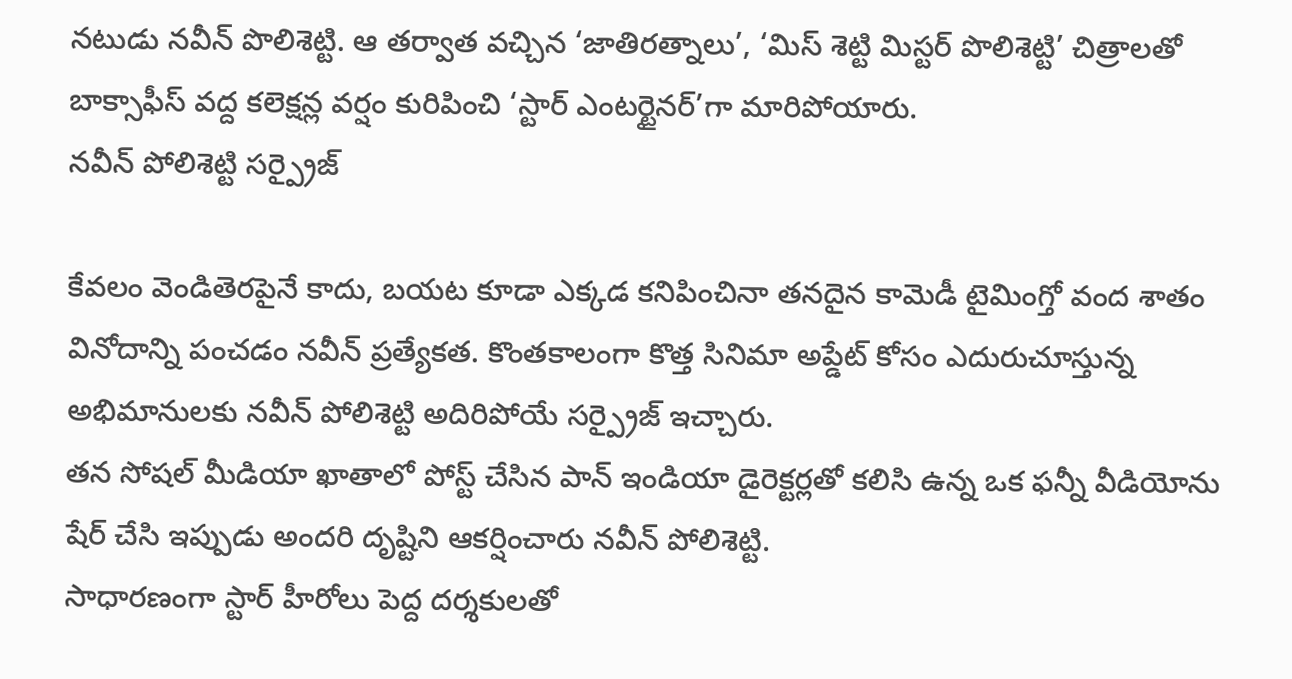నటుడు నవీన్ పొలిశెట్టి. ఆ తర్వాత వచ్చిన ‘జాతిరత్నాలు’, ‘మిస్ శెట్టి మిస్టర్ పొలిశెట్టి’ చిత్రాలతో బాక్సాఫీస్ వద్ద కలెక్షన్ల వర్షం కురిపించి ‘స్టార్ ఎంటర్టైనర్’గా మారిపోయారు.
నవీన్ పోలిశెట్టి సర్ప్రైజ్

కేవలం వెండితెరపైనే కాదు, బయట కూడా ఎక్కడ కనిపించినా తనదైన కామెడీ టైమింగ్తో వంద శాతం వినోదాన్ని పంచడం నవీన్ ప్రత్యేకత. కొంతకాలంగా కొత్త సినిమా అప్డేట్ కోసం ఎదురుచూస్తున్న అభిమానులకు నవీన్ పోలిశెట్టి అదిరిపోయే సర్ప్రైజ్ ఇచ్చారు.
తన సోషల్ మీడియా ఖాతాలో పోస్ట్ చేసిన పాన్ ఇండియా డైరెక్టర్లతో కలిసి ఉన్న ఒక ఫన్నీ వీడియోను షేర్ చేసి ఇప్పుడు అందరి దృష్టిని ఆకర్షించారు నవీన్ పోలిశెట్టి.
సాధారణంగా స్టార్ హీరోలు పెద్ద దర్శకులతో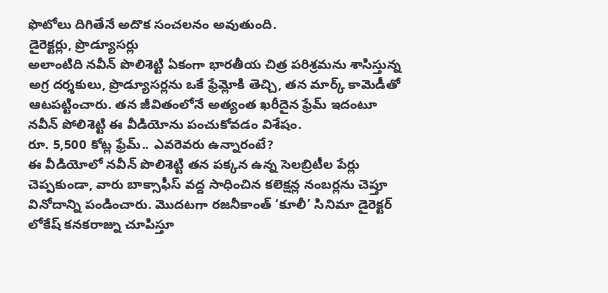ఫొటోలు దిగితేనే అదొక సంచలనం అవుతుంది.
డైరెక్టర్లు, ప్రొడ్యూసర్లు
అలాంటిది నవీన్ పొలిశెట్టి ఏకంగా భారతీయ చిత్ర పరిశ్రమను శాసిస్తున్న అగ్ర దర్శకులు, ప్రొడ్యూసర్లను ఒకే ఫ్రేమ్లోకి తెచ్చి, తన మార్క్ కామెడీతో ఆటపట్టించారు. తన జీవితంలోనే అత్యంత ఖరీదైన ఫ్రేమ్ ఇదంటూ నవీన్ పోలిశెట్టి ఈ వీడియోను పంచుకోవడం విశేషం.
రూ. 5,500 కోట్ల ఫ్రేమ్.. ఎవరెవరు ఉన్నారంటే?
ఈ వీడియోలో నవీన్ పొలిశెట్టి తన పక్కన ఉన్న సెలబ్రిటీల పేర్లు చెప్పకుండా, వారు బాక్సాఫీస్ వద్ద సాధించిన కలెక్షన్ల నంబర్లను చెప్తూ వినోదాన్ని పండించారు. మొదటగా రజనీకాంత్ ‘కూలీ’ సినిమా డైరెక్టర్ లోకేష్ కనకరాజ్ను చూపిస్తూ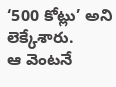‘500 కోట్లు’ అని లెక్కేశారు.
ఆ వెంటనే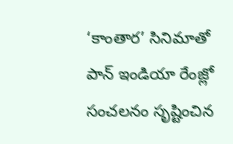‘కాంతార’ సినిమాతో పాన్ ఇండియా రేంజ్లో సంచలనం సృష్టించిన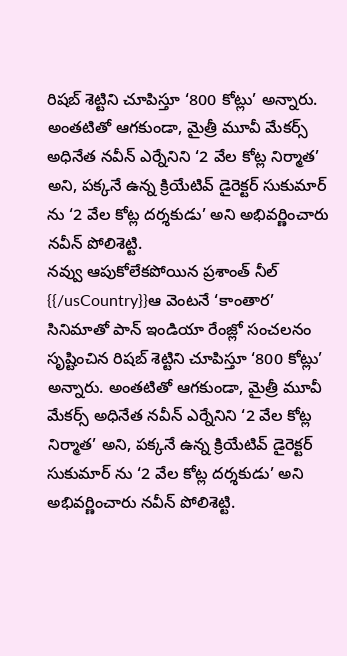రిషబ్ శెట్టిని చూపిస్తూ ‘800 కోట్లు’ అన్నారు. అంతటితో ఆగకుండా, మైత్రీ మూవీ మేకర్స్ అధినేత నవీన్ ఎర్నేనిని ‘2 వేల కోట్ల నిర్మాత’ అని, పక్కనే ఉన్న క్రియేటివ్ డైరెక్టర్ సుకుమార్ ను ‘2 వేల కోట్ల దర్శకుడు’ అని అభివర్ణించారు నవీన్ పోలిశెట్టి.
నవ్వు ఆపుకోలేకపోయిన ప్రశాంత్ నీల్
{{/usCountry}}ఆ వెంటనే ‘కాంతార’ సినిమాతో పాన్ ఇండియా రేంజ్లో సంచలనం సృష్టించిన రిషబ్ శెట్టిని చూపిస్తూ ‘800 కోట్లు’ అన్నారు. అంతటితో ఆగకుండా, మైత్రీ మూవీ మేకర్స్ అధినేత నవీన్ ఎర్నేనిని ‘2 వేల కోట్ల నిర్మాత’ అని, పక్కనే ఉన్న క్రియేటివ్ డైరెక్టర్ సుకుమార్ ను ‘2 వేల కోట్ల దర్శకుడు’ అని అభివర్ణించారు నవీన్ పోలిశెట్టి.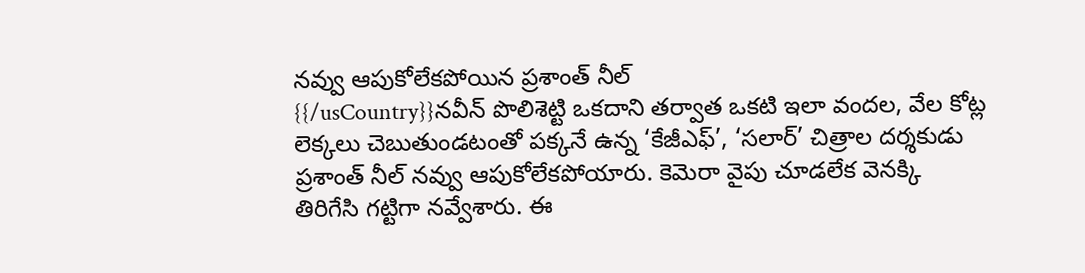నవ్వు ఆపుకోలేకపోయిన ప్రశాంత్ నీల్
{{/usCountry}}నవీన్ పొలిశెట్టి ఒకదాని తర్వాత ఒకటి ఇలా వందల, వేల కోట్ల లెక్కలు చెబుతుండటంతో పక్కనే ఉన్న ‘కేజీఎఫ్’, ‘సలార్’ చిత్రాల దర్శకుడు ప్రశాంత్ నీల్ నవ్వు ఆపుకోలేకపోయారు. కెమెరా వైపు చూడలేక వెనక్కి తిరిగేసి గట్టిగా నవ్వేశారు. ఈ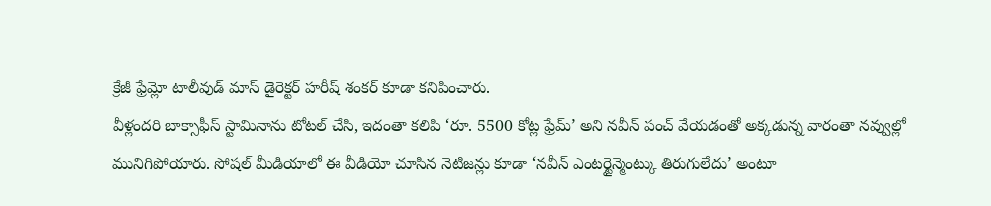క్రేజీ ఫ్రేమ్లో టాలీవుడ్ మాస్ డైరెక్టర్ హరీష్ శంకర్ కూడా కనిపించారు.
వీళ్లందరి బాక్సాఫీస్ స్టామినాను టోటల్ చేసి, ఇదంతా కలిపి ‘రూ. 5500 కోట్ల ఫ్రేమ్’ అని నవీన్ పంచ్ వేయడంతో అక్కడున్న వారంతా నవ్వుల్లో మునిగిపోయారు. సోషల్ మీడియాలో ఈ వీడియో చూసిన నెటిజన్లు కూడా ‘నవీన్ ఎంటర్టైన్మెంట్కు తిరుగులేదు’ అంటూ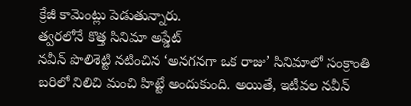క్రేజీ కామెంట్లు పెడుతున్నారు.
త్వరలోనే కొత్త సినిమా అప్డేట్
నవీన్ పొలిశెట్టి నటించిన ‘అనగనగా ఒక రాజు’ సినిమాలో సంక్రాంతి బరిలో నిలిచి మంచి హిట్టే అందుకుంది. అయితే, ఇటీవల నవీన్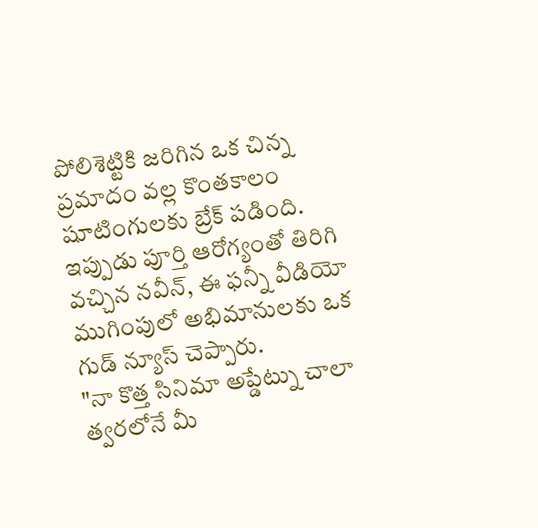పోలిశెట్టికి జరిగిన ఒక చిన్న ప్రమాదం వల్ల కొంతకాలం షూటింగులకు బ్రేక్ పడింది. ఇప్పుడు పూర్తి ఆరోగ్యంతో తిరిగి వచ్చిన నవీన్, ఈ ఫన్నీ వీడియో ముగింపులో అభిమానులకు ఒక గుడ్ న్యూస్ చెప్పారు.
"నా కొత్త సినిమా అప్డేట్ను చాలా త్వరలోనే మీ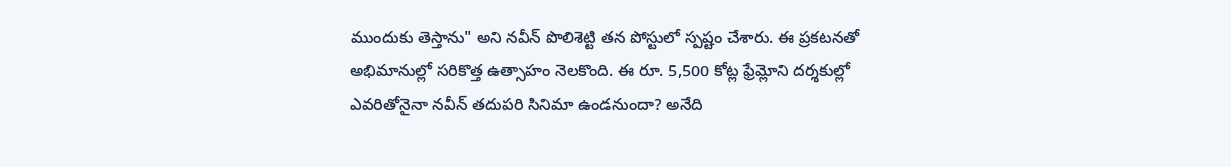ముందుకు తెస్తాను" అని నవీన్ పొలిశెట్టి తన పోస్టులో స్పష్టం చేశారు. ఈ ప్రకటనతో అభిమానుల్లో సరికొత్త ఉత్సాహం నెలకొంది. ఈ రూ. 5,500 కోట్ల ఫ్రేమ్లోని దర్శకుల్లో ఎవరితోనైనా నవీన్ తదుపరి సినిమా ఉండనుందా? అనేది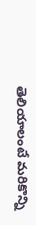తెలియాలంటే మరికొన్ని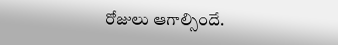రోజులు ఆగాల్సిందే.